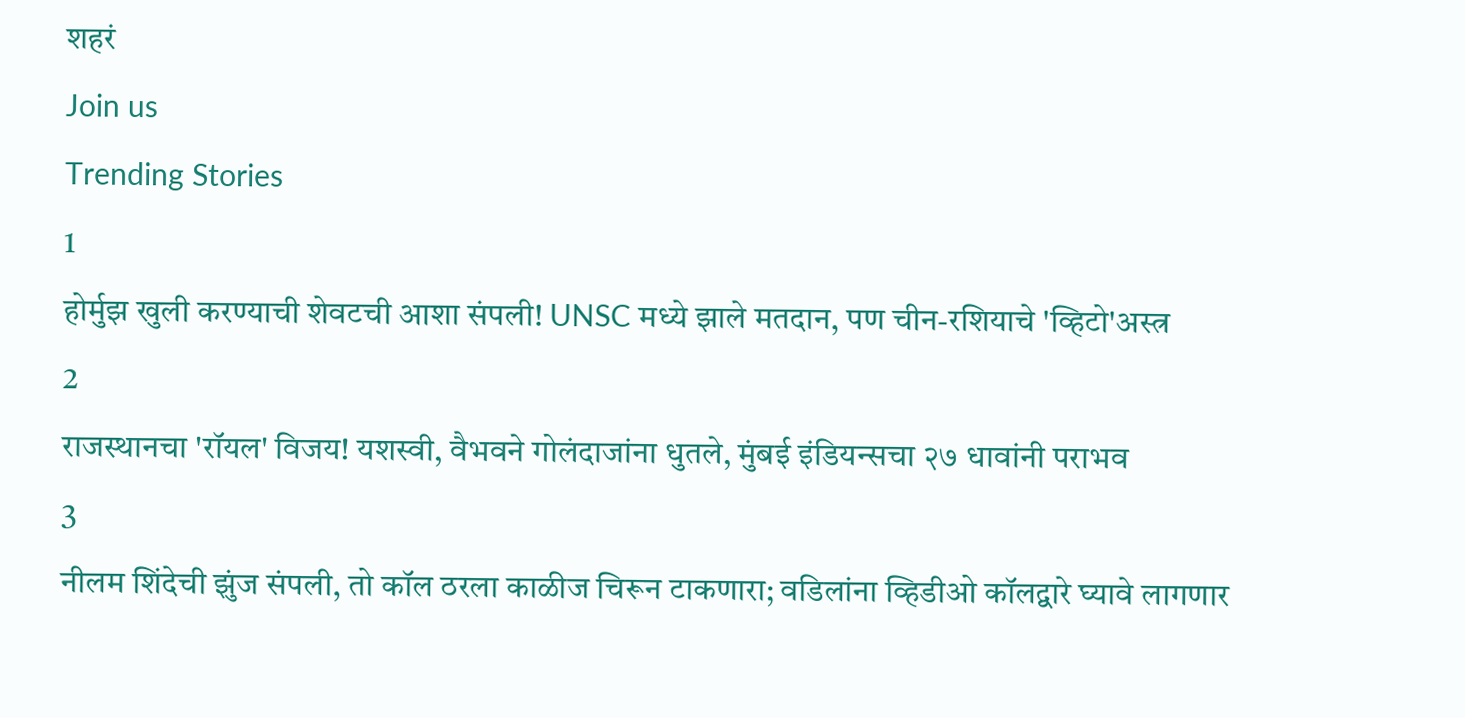शहरं
Join us
Trending Stories
1
होर्मुझ खुली करण्याची शेवटची आशा संपली! UNSC मध्ये झाले मतदान, पण चीन-रशियाचे 'व्हिटो'अस्त्र
2
राजस्थानचा 'रॉयल' विजय! यशस्वी, वैभवने गोलंदाजांना धुतले, मुंबई इंडियन्सचा २७ धावांनी पराभव
3
नीलम शिंदेची झुंज संपली, तो कॉल ठरला काळीज चिरून टाकणारा; वडिलांना व्हिडीओ कॉलद्वारे घ्यावे लागणार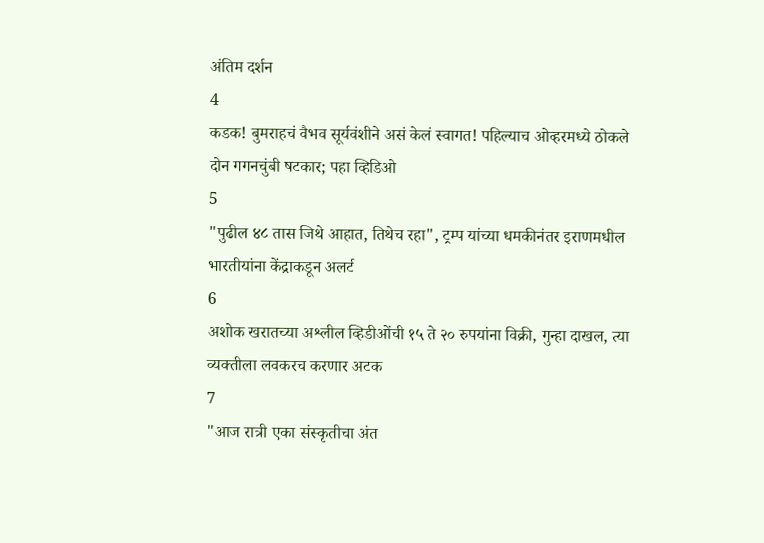अंतिम दर्शन
4
कडक! बुमराहचं वैभव सूर्यवंशीने असं केलं स्वागत! पहिल्याच ओव्हरमध्ये ठोकले दोन गगनचुंबी षटकार; पहा व्हिडिओ
5
"पुढील ४८ तास जिथे आहात, तिथेच रहा", ट्रम्प यांच्या धमकीनंतर इराणमधील भारतीयांना केंद्राकडून अलर्ट
6
अशोक खरातच्या अश्लील व्हिडीओंची १५ ते २० रुपयांना विक्री, गुन्हा दाखल, त्या व्यक्तीला लवकरच करणार अटक
7
"आज रात्री एका संस्कृतीचा अंत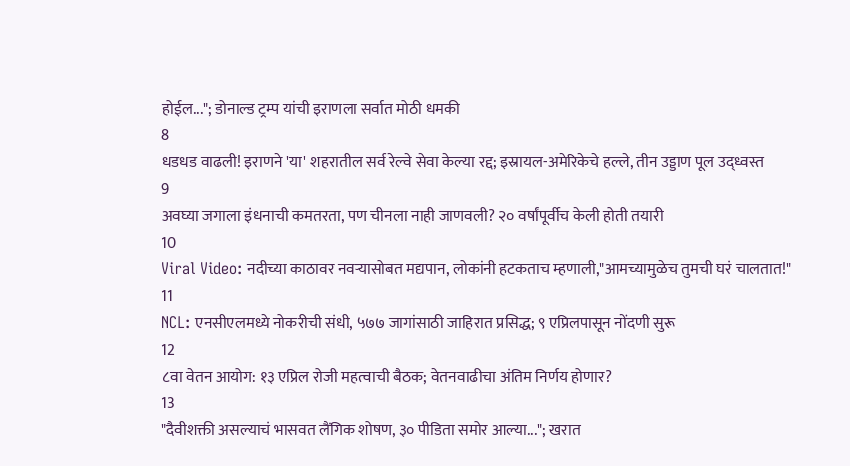होईल..."; डोनाल्ड ट्रम्प यांची इराणला सर्वात मोठी धमकी
8
धडधड वाढली! इराणने 'या' शहरातील सर्व रेल्वे सेवा केल्या रद्द; इस्रायल-अमेरिकेचे हल्ले, तीन उड्डाण पूल उद्ध्वस्त
9
अवघ्या जगाला इंधनाची कमतरता, पण चीनला नाही जाणवली? २० वर्षांपूर्वीच केली होती तयारी
10
Viral Video: नदीच्या काठावर नवऱ्यासोबत मद्यपान, लोकांनी हटकताच म्हणाली,"आमच्यामुळेच तुमची घरं चालतात!"
11
NCL: एनसीएलमध्ये नोकरीची संधी, ५७७ जागांसाठी जाहिरात प्रसिद्ध; ९ एप्रिलपासून नोंदणी सुरू
12
८वा वेतन आयोग: १३ एप्रिल रोजी महत्वाची बैठक; वेतनवाढीचा अंतिम निर्णय होणार?
13
"दैवीशक्ती असल्याचं भासवत लैंगिक शोषण, ३० पीडिता समोर आल्या..."; खरात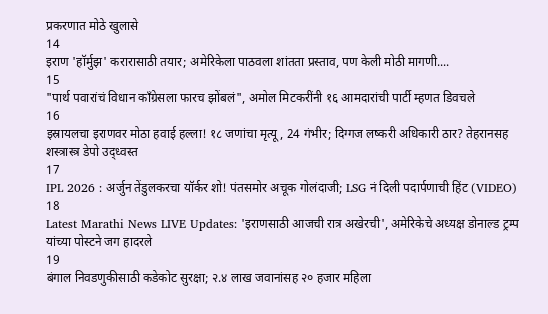प्रकरणात मोठे खुलासे
14
इराण 'हॉर्मुझ' करारासाठी तयार; अमेरिकेला पाठवला शांतता प्रस्ताव, पण केली मोठी मागणी....
15
"पार्थ पवारांचं विधान काँग्रेसला फारच झोंबलं", अमोल मिटकरींनी १६ आमदारांची पार्टी म्हणत डिवचले
16
इस्रायलचा इराणवर मोठा हवाई हल्ला! १८ जणांचा मृत्यू, 24 गंभीर; दिग्गज लष्करी अधिकारी ठार? तेहरानसह शस्त्रास्त्र डेपो उद्ध्वस्त
17
IPL 2026 : अर्जुन तेंडुलकरचा यॉर्कर शो! पंतसमोर अचूक गोलंदाजी; LSG नं दिली पदार्पणाची हिंट (VIDEO)
18
Latest Marathi News LIVE Updates: 'इराणसाठी आजची रात्र अखेरची', अमेरिकेचे अध्यक्ष डोनाल्ड ट्रम्प यांच्या पोस्टने जग हादरले
19
बंगाल निवडणुकीसाठी कडेकोट सुरक्षा; २.४ लाख जवानांसह २० हजार महिला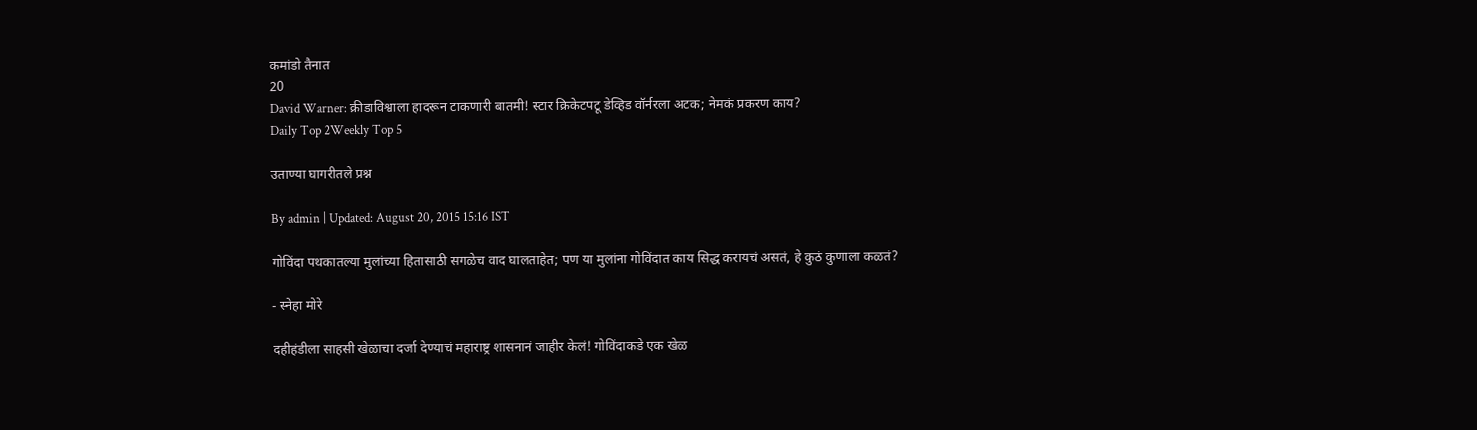कमांडो तैनात
20
David Warner: क्रीडाविश्वाला हादरून टाकणारी बातमी! स्टार क्रिकेटपटू डेव्हिड वॉर्नरला अटक; नेमकं प्रकरण काय?
Daily Top 2Weekly Top 5

उताण्या घागरीतले प्रश्न

By admin | Updated: August 20, 2015 15:16 IST

गोविंदा पथकातल्या मुलांच्या हितासाठी सगळेच वाद घालताहेत; पण या मुलांना गोविंदात काय सिद्ध करायचं असतं, हे कुठं कुणाला कळतं?

- स्नेहा मोरे

दहीहंडीला साहसी खेळाचा दर्जा देण्याचं महाराष्ट्र शासनानं जाहीर केलं! गोविंदाकडे एक खेळ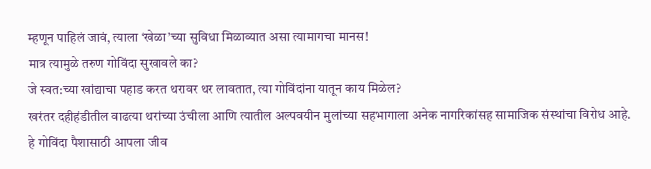म्हणून पाहिलं जावं, त्याला ‘खेळा’च्या सुविधा मिळाव्यात असा त्यामागचा मानस!
मात्र त्यामुळे तरुण गोविंदा सुखावले का?
जे स्वत:च्या खांद्याचा पहाड करत थरावर थर लावतात, त्या गोविंदांना यातून काय मिळेल?
खरंतर दहीहंडीतील वाढत्या थरांच्या उंचीला आणि त्यातील अल्पवयीन मुलांच्या सहभागाला अनेक नागरिकांसह सामाजिक संस्थांचा विरोध आहे.
हे गोविंदा पैशासाठी आपला जीव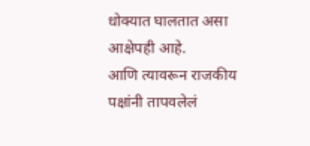धोक्यात घालतात असा आक्षेपही आहे.
आणि त्यावरून राजकीय पक्षांनी तापवलेलं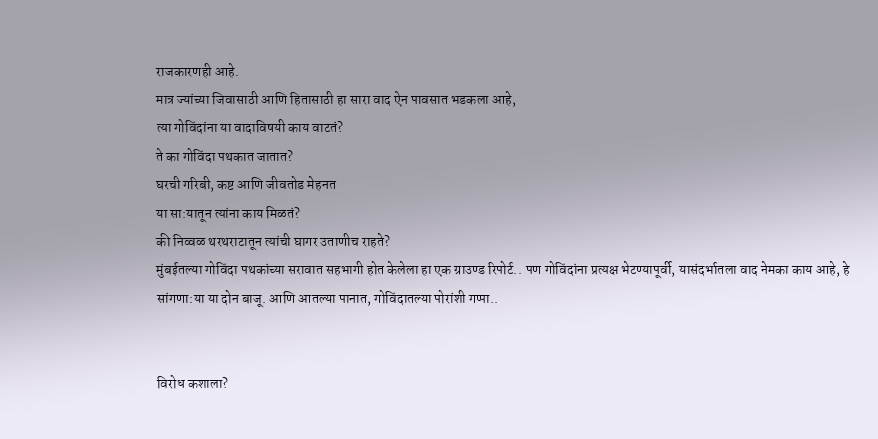राजकारणही आहे.
मात्र ज्यांच्या जिवासाठी आणि हितासाठी हा सारा वाद ऐन पावसात भडकला आहे,
त्या गोविंदांना या वादाविषयी काय वाटतं?
ते का गोविंदा पथकात जातात?
घरची गरिबी, कष्ट आणि जीवतोड मेहनत
या सा:यातून त्यांना काय मिळतं?
की निव्वळ थरथराटातून त्यांची घागर उताणीच राहते?
मुंबईतल्या गोविंदा पथकांच्या सरावात सहभागी होत केलेला हा एक ग्राउण्ड रिपोर्ट.. पण गोविंदांना प्रत्यक्ष भेटण्यापूर्वी, यासंदर्भातला वाद नेमका काय आहे, हे सांगणा:या या दोन बाजू. आणि आतल्या पानात, गोविंदातल्या पोरांशी गप्पा..


विरोध कशाला?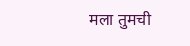मला तुमची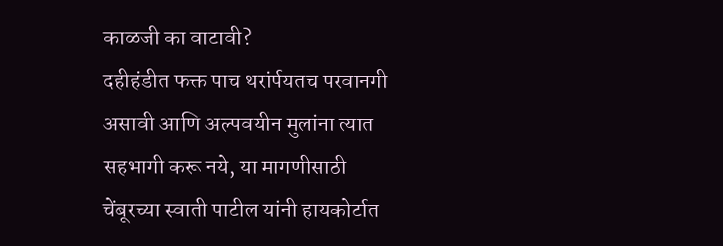काळजी का वाटावी?
दहीहंडीत फक्त पाच थरांर्पयतच परवानगी असावी आणि अल्पवयीन मुलांना त्यात सहभागी करू नये, या मागणीसाठी चेंबूरच्या स्वाती पाटील यांनी हायकोर्टात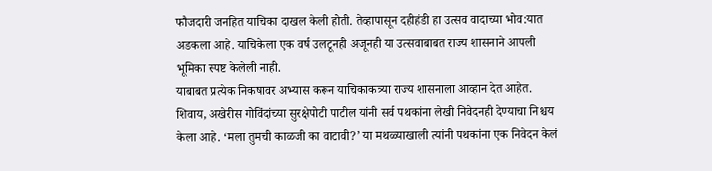फौजदारी जनहित याचिका दाखल केली होती. तेव्हापासून दहीहंडी हा उत्सव वादाच्या भोव:यात अडकला आहे. याचिकेला एक वर्ष उलटूनही अजूनही या उत्सवाबाबत राज्य शासनाने आपली भूमिका स्पष्ट केलेली नाही.
याबाबत प्रत्येक निकषावर अभ्यास करून याचिकाकत्र्या राज्य शासनाला आव्हान देत आहेत. शिवाय, अखेरीस गोविंदांच्या सुरक्षेपोटी पाटील यांनी सर्व पथकांना लेखी निवेदनही देण्याचा निश्चय केला आहे. ‘मला तुमची काळजी का वाटावी?’ या मथळ्याखाली त्यांनी पथकांना एक निवेदन केलं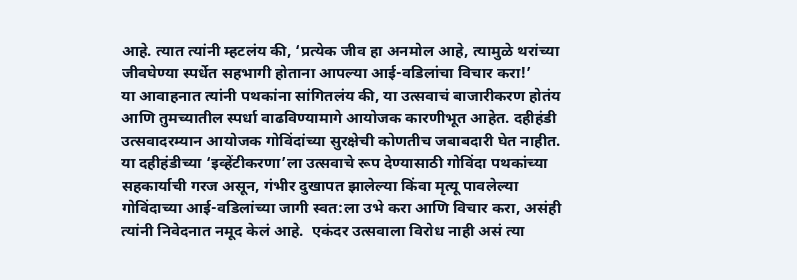आहे. त्यात त्यांनी म्हटलंय की, ‘प्रत्येक जीव हा अनमोल आहे, त्यामुळे थरांच्या जीवघेण्या स्पर्धेत सहभागी होताना आपल्या आई-वडिलांचा विचार करा!’
या आवाहनात त्यांनी पथकांना सांगितलंय की, या उत्सवाचं बाजारीकरण होतंय आणि तुमच्यातील स्पर्धा वाढविण्यामागे आयोजक कारणीभूत आहेत. दहीहंडी उत्सवादरम्यान आयोजक गोविंदांच्या सुरक्षेची कोणतीच जबाबदारी घेत नाहीत.
या दहीहंडीच्या ‘इव्हेंटीकरणा’ला उत्सवाचे रूप देण्यासाठी गोविंदा पथकांच्या सहकार्याची गरज असून, गंभीर दुखापत झालेल्या किंवा मृत्यू पावलेल्या गोविंदाच्या आई-वडिलांच्या जागी स्वत:ला उभे करा आणि विचार करा, असंही त्यांनी निवेदनात नमूद केलं आहे.  एकंदर उत्सवाला विरोध नाही असं त्या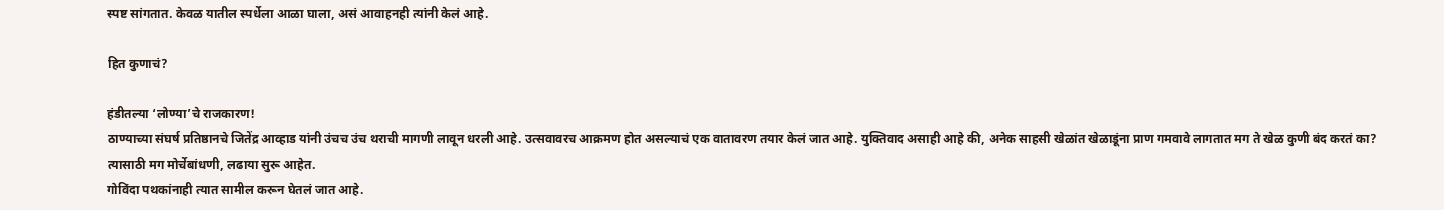स्पष्ट सांगतात. केवळ यातील स्पर्धेला आळा घाला, असं आवाहनही त्यांनी केलं आहे.

हित कुणाचं?

हंडीतल्या ‘लोण्या’चे राजकारण!
ठाण्याच्या संघर्ष प्रतिष्ठानचे जितेंद्र आव्हाड यांनी उंचच उंच थराची मागणी लावून धरली आहे. उत्सवावरच आक्रमण होत असल्याचं एक वातावरण तयार केलं जात आहे. युक्तिवाद असाही आहे की, अनेक साहसी खेळांत खेळाडूंना प्राण गमवावे लागतात मग ते खेळ कुणी बंद करतं का?
त्यासाठी मग मोर्चेबांधणी, लढाया सुरू आहेत.
गोविंदा पथकांनाही त्यात सामील करून घेतलं जात आहे.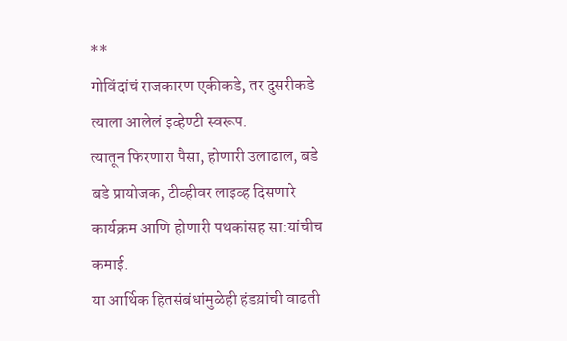**
गोविंदांचं राजकारण एकीकडे, तर दुसरीकडे त्याला आलेलं इव्हेण्टी स्वरूप.
त्यातून फिरणारा पैसा, होणारी उलाढाल, बडे बडे प्रायोजक, टीव्हीवर लाइव्ह दिसणारे  कार्यक्रम आणि होणारी पथकांसह सा:यांचीच कमाई.
या आर्थिक हितसंबंधांमुळेही हंडय़ांची वाढती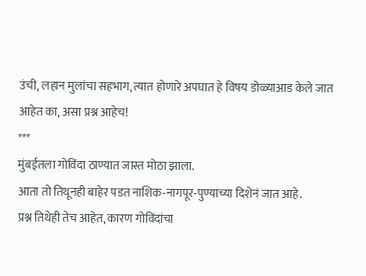उंची, लहान मुलांचा सहभाग, त्यात होणारे अपघात हे विषय डोळ्याआड केले जात आहेत का, असा प्रश्न आहेच!
***
मुंबईतला गोविंदा ठाण्यात जास्त मोठा झाला.
आता तो तिथूनही बाहेर पडत नाशिक-नागपूर-पुण्याच्या दिशेनं जात आहे.
प्रश्न तिथेही तेच आहेत, कारण गोविंदांचा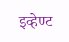इव्हेण्ट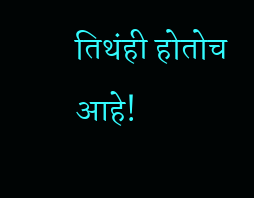तिथंही होतोच आहे!